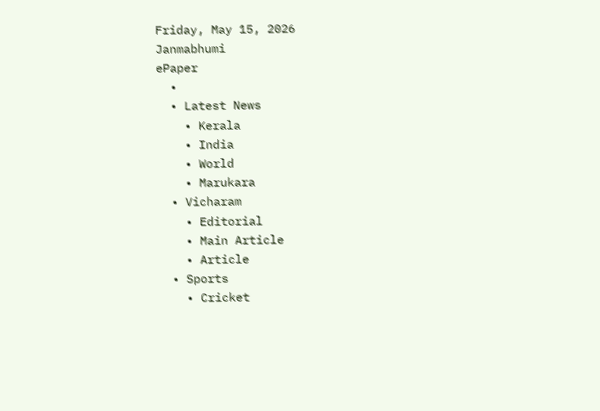Friday, May 15, 2026
Janmabhumi
ePaper
  •
  • Latest News
    • Kerala
    • India
    • World
    • Marukara
  • Vicharam
    • Editorial
    • Main Article
    • Article
  • Sports
    • Cricket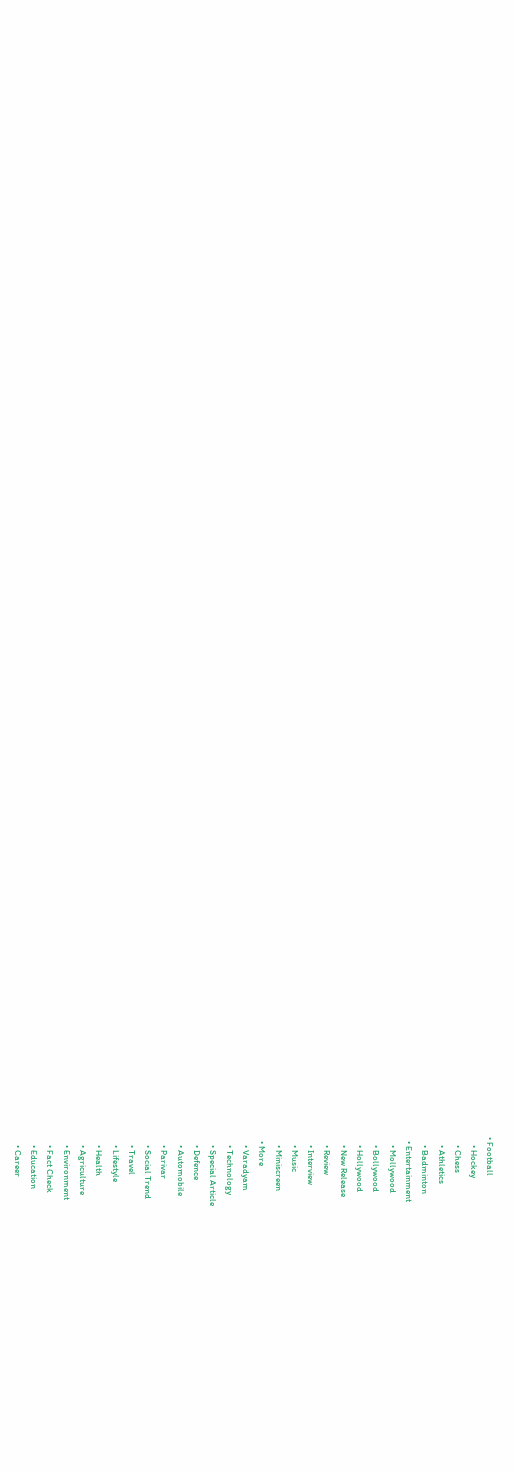• Football
    • Hockey
    • Chess
    • Athletics
    • Badminton
  • Entertainment
    • Mollywood
    • Bollywood
    • Hollywood
    • New Release
    • Review
    • Interview
    • Music
    • Miniscreen
  • More
    • Varadyam
    • Technology
    • Special Article
    • Defence
    • Automobile
    • Parivar
    • Social Trend
    • Travel
    • Lifestyle
    • Health
    • Agriculture
    • Environment
    • Fact Check
    • Education
    • Career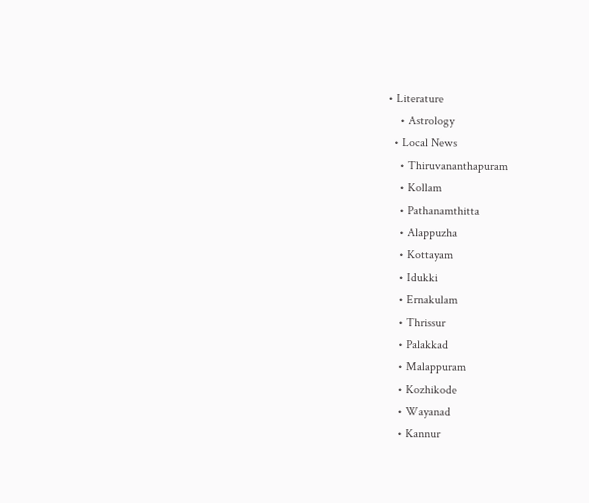• Literature
    • Astrology
  • Local News
    • Thiruvananthapuram
    • Kollam
    • Pathanamthitta
    • Alappuzha
    • Kottayam
    • Idukki
    • Ernakulam
    • Thrissur
    • Palakkad
    • Malappuram
    • Kozhikode
    • Wayanad
    • Kannur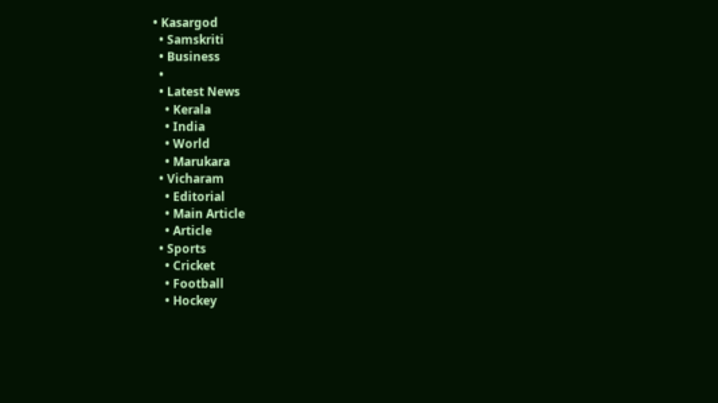• Kasargod
  • Samskriti
  • Business
  •
  • Latest News
    • Kerala
    • India
    • World
    • Marukara
  • Vicharam
    • Editorial
    • Main Article
    • Article
  • Sports
    • Cricket
    • Football
    • Hockey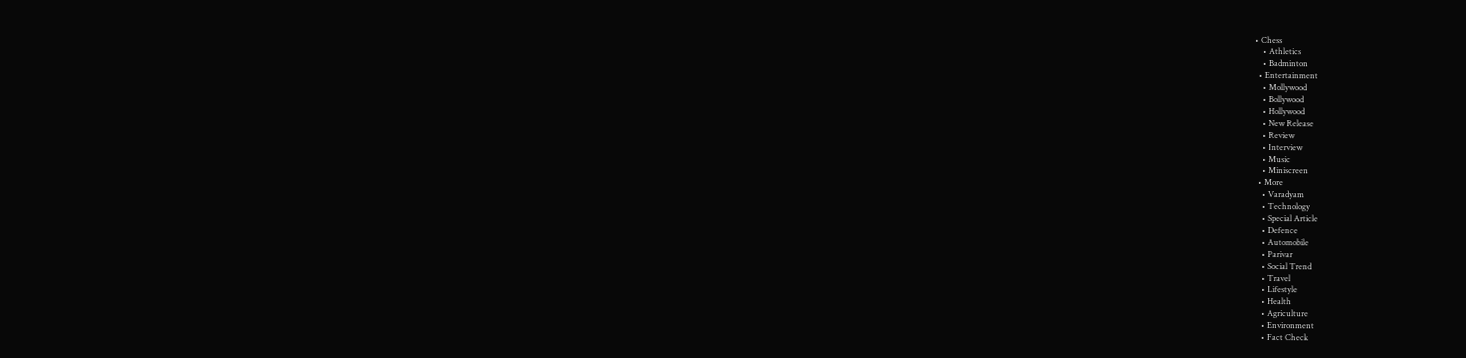• Chess
    • Athletics
    • Badminton
  • Entertainment
    • Mollywood
    • Bollywood
    • Hollywood
    • New Release
    • Review
    • Interview
    • Music
    • Miniscreen
  • More
    • Varadyam
    • Technology
    • Special Article
    • Defence
    • Automobile
    • Parivar
    • Social Trend
    • Travel
    • Lifestyle
    • Health
    • Agriculture
    • Environment
    • Fact Check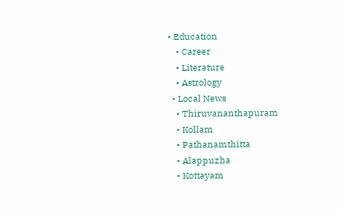• Education
    • Career
    • Literature
    • Astrology
  • Local News
    • Thiruvananthapuram
    • Kollam
    • Pathanamthitta
    • Alappuzha
    • Kottayam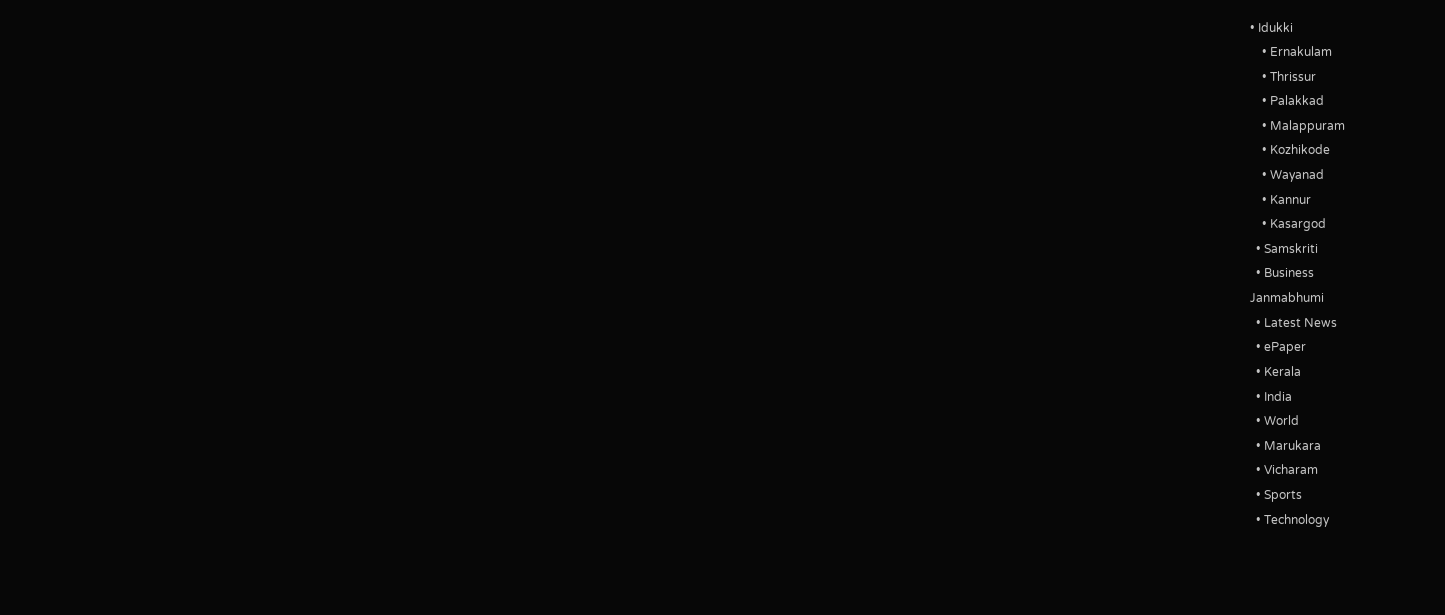• Idukki
    • Ernakulam
    • Thrissur
    • Palakkad
    • Malappuram
    • Kozhikode
    • Wayanad
    • Kannur
    • Kasargod
  • Samskriti
  • Business
Janmabhumi
  • Latest News
  • ePaper
  • Kerala
  • India
  • World
  • Marukara
  • Vicharam
  • Sports
  • Technology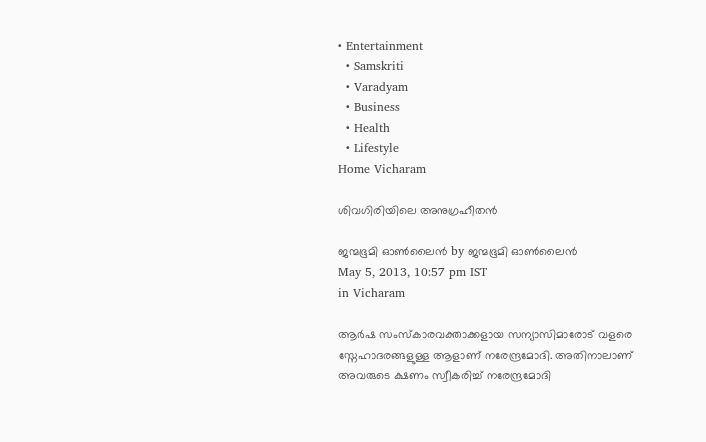• Entertainment
  • Samskriti
  • Varadyam
  • Business
  • Health
  • Lifestyle
Home Vicharam

ശിവഗിരിയിലെ അനുഗ്രഹീതന്‍

ജന്മഭൂമി ഓണ്‍ലൈന്‍ by ജന്മഭൂമി ഓണ്‍ലൈന്‍
May 5, 2013, 10:57 pm IST
in Vicharam

ആര്‍ഷ സംസ്കാരവക്താക്കളായ സന്യാസിമാരോട്‌ വളരെ സ്നേഹാദരങ്ങളുള്ള ആളാണ്‌ നരേന്ദ്രമോദി. അതിനാലാണ്‌ അവരുടെ ക്ഷണം സ്വീകരിച്ച്‌ നരേന്ദ്രമോദി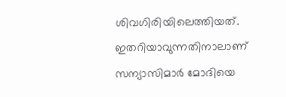ശിവഗിരിയിലെത്തിയത്‌. ഇതറിയാവുന്നതിനാലാണ്‌ സന്യാസിമാര്‍ മോദിയെ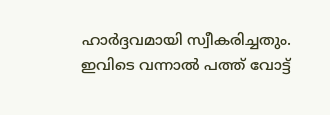ഹാര്‍ദ്ദവമായി സ്വീകരിച്ചതും.
ഇവിടെ വന്നാല്‍ പത്ത്‌ വോട്ട്‌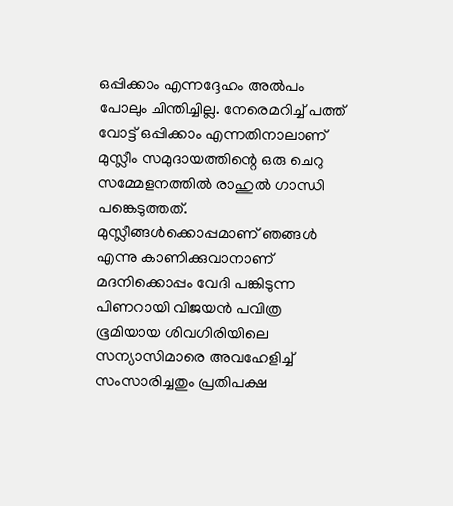ഒപ്പിക്കാം എന്നദ്ദേഹം അല്‍പം പോലും ചിന്തിച്ചില്ല. നേരെമറിച്ച്‌ പത്ത്‌ വോട്ട്‌ ഒപ്പിക്കാം എന്നതിനാലാണ്‌ മുസ്ലീം സമുദായത്തിന്റെ ഒരു ചെറു സമ്മേളനത്തില്‍ രാഹുല്‍ ഗാന്ധി പങ്കെടുത്തത്‌. മുസ്ലീങ്ങള്‍ക്കൊപ്പമാണ്‌ ഞങ്ങള്‍ എന്നു കാണിക്കുവാനാണ്‌ മദനിക്കൊപ്പം വേദി പങ്കിടുന്ന പിണറായി വിജയന്‍ പവിത്ര ഭൂമിയായ ശിവഗിരിയിലെ സന്യാസിമാരെ അവഹേളിച്ച്‌ സംസാരിച്ചതും പ്രതിപക്ഷ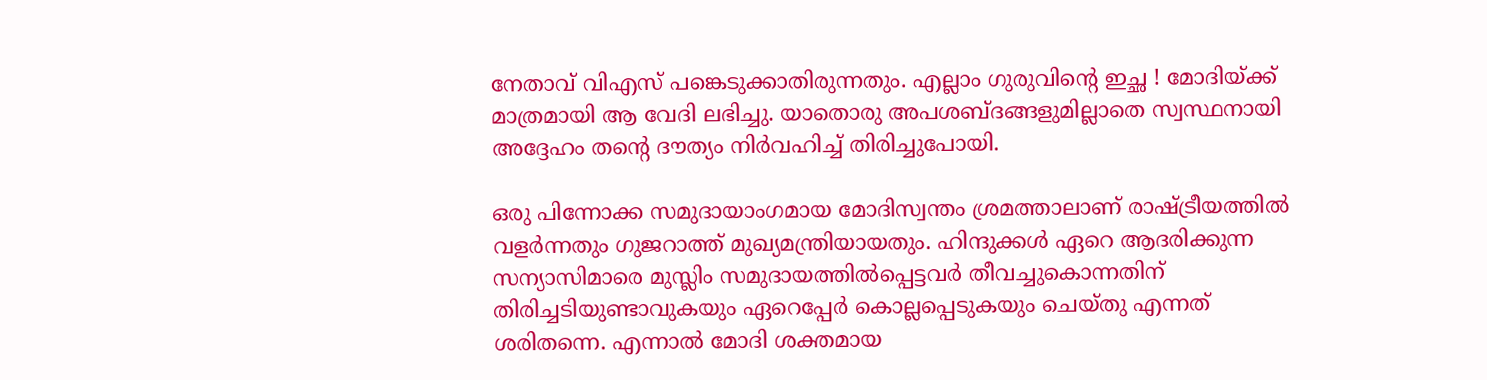നേതാവ്‌ വിഎസ്‌ പങ്കെടുക്കാതിരുന്നതും. എല്ലാം ഗുരുവിന്റെ ഇച്ഛ ! മോദിയ്‌ക്ക്‌ മാത്രമായി ആ വേദി ലഭിച്ചു. യാതൊരു അപശബ്ദങ്ങളുമില്ലാതെ സ്വസ്ഥനായി അദ്ദേഹം തന്റെ ദൗത്യം നിര്‍വഹിച്ച്‌ തിരിച്ചുപോയി.

ഒരു പിന്നോക്ക സമുദായാംഗമായ മോദിസ്വന്തം ശ്രമത്താലാണ്‌ രാഷ്‌ട്രീയത്തില്‍ വളര്‍ന്നതും ഗുജറാത്ത്‌ മുഖ്യമന്ത്രിയായതും. ഹിന്ദുക്കള്‍ ഏറെ ആദരിക്കുന്ന സന്യാസിമാരെ മുസ്ലിം സമുദായത്തില്‍പ്പെട്ടവര്‍ തീവച്ചുകൊന്നതിന്‌ തിരിച്ചടിയുണ്ടാവുകയും ഏറെപ്പേര്‍ കൊല്ലപ്പെടുകയും ചെയ്തു എന്നത്‌ ശരിതന്നെ. എന്നാല്‍ മോദി ശക്തമായ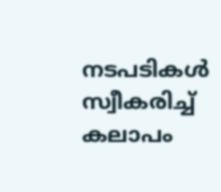നടപടികള്‍ സ്വീകരിച്ച്‌ കലാപം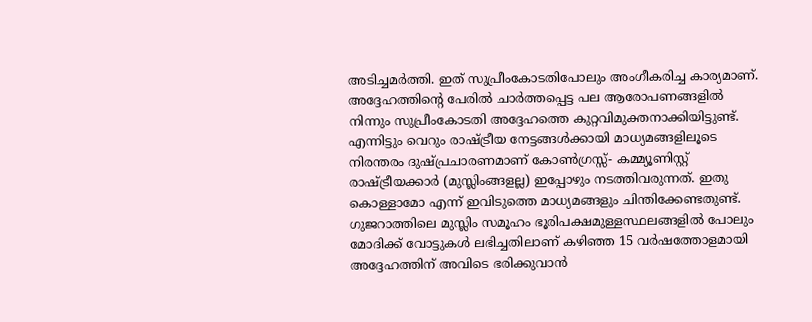അടിച്ചമര്‍ത്തി. ഇത്‌ സുപ്രീംകോടതിപോലും അംഗീകരിച്ച കാര്യമാണ്‌. അദ്ദേഹത്തിന്റെ പേരില്‍ ചാര്‍ത്തപ്പെട്ട പല ആരോപണങ്ങളില്‍ നിന്നും സുപ്രീംകോടതി അദ്ദേഹത്തെ കുറ്റവിമുക്തനാക്കിയിട്ടുണ്ട്‌. എന്നിട്ടും വെറും രാഷ്‌ട്രീയ നേട്ടങ്ങള്‍ക്കായി മാധ്യമങ്ങളിലൂടെ നിരന്തരം ദുഷ്പ്രചാരണമാണ്‌ കോണ്‍ഗ്രസ്സ്‌- കമ്മ്യൂണിസ്റ്റ്‌ രാഷ്‌ട്രീയക്കാര്‍ (മുസ്ലിംങ്ങളല്ല) ഇപ്പോഴും നടത്തിവരുന്നത്‌. ഇതു കൊള്ളാമോ എന്ന്‌ ഇവിടുത്തെ മാധ്യമങ്ങളും ചിന്തിക്കേണ്ടതുണ്ട്‌. ഗുജറാത്തിലെ മുസ്ലിം സമൂഹം ഭൂരിപക്ഷമുള്ളസ്ഥലങ്ങളില്‍ പോലും മോദിക്ക്‌ വോട്ടുകള്‍ ലഭിച്ചതിലാണ്‌ കഴിഞ്ഞ 15 വര്‍ഷത്തോളമായി അദ്ദേഹത്തിന്‌ അവിടെ ഭരിക്കുവാന്‍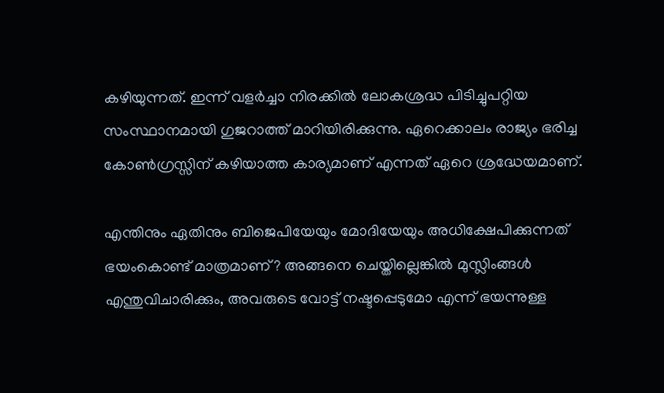കഴിയുന്നത്‌. ഇന്ന്‌ വളര്‍ച്ചാ നിരക്കില്‍ ലോകശ്രദ്ധ പിടിച്ചുപറ്റിയ സംസ്ഥാനമായി ഗുജറാത്ത്‌ മാറിയിരിക്കുന്നു. ഏറെക്കാലം രാജ്യം ഭരിച്ച കോണ്‍ഗ്രസ്സിന്‌ കഴിയാത്ത കാര്യമാണ്‌ എന്നത്‌ ഏറെ ശ്രദ്ധേയമാണ്‌.

എന്തിനും ഏതിനും ബിജെപിയേയും മോദിയേയും അധിക്ഷേപിക്കുന്നത്‌ ഭയംകൊണ്ട്‌ മാത്രമാണ്‌? അങ്ങനെ ചെയ്തില്ലെങ്കില്‍ മുസ്ലിംങ്ങള്‍ എന്തുവിചാരിക്കും, അവരുടെ വോട്ട്‌ നഷ്ടപ്പെടുമോ എന്ന്‌ ഭയന്നുള്ള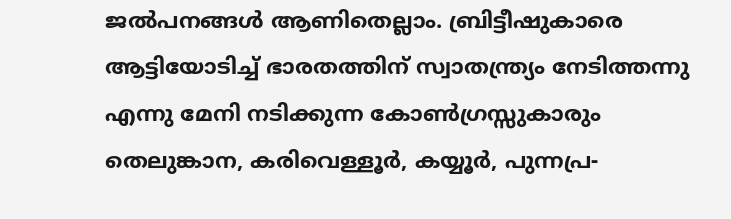ജല്‍പനങ്ങള്‍ ആണിതെല്ലാം. ബ്രിട്ടീഷുകാരെ ആട്ടിയോടിച്ച്‌ ഭാരതത്തിന്‌ സ്വാതന്ത്ര്യം നേടിത്തന്നു എന്നു മേനി നടിക്കുന്ന കോണ്‍ഗ്രസ്സുകാരും തെലുങ്കാന, കരിവെള്ളൂര്‍, കയ്യൂര്‍, പുന്നപ്ര-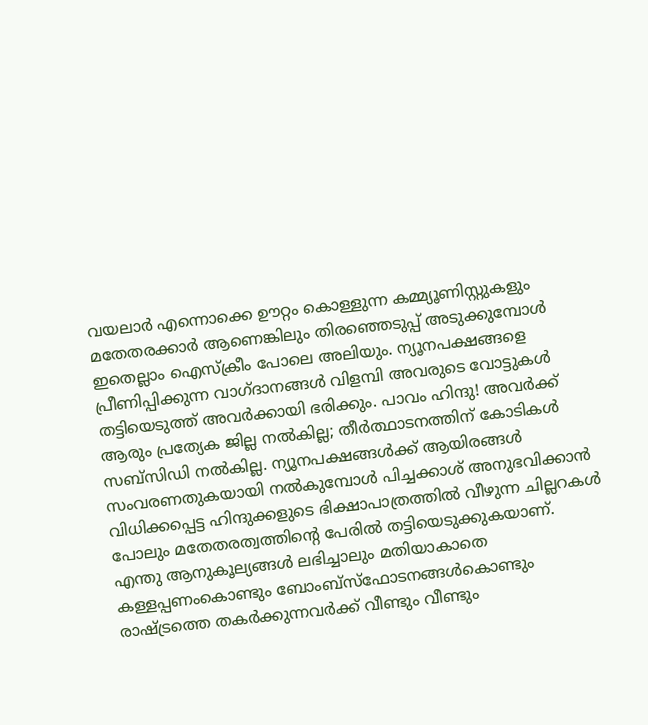വയലാര്‍ എന്നൊക്കെ ഊറ്റം കൊള്ളുന്ന കമ്മ്യൂണിസ്റ്റുകളും മതേതരക്കാര്‍ ആണെങ്കിലും തിരഞ്ഞെടുപ്പ്‌ അടുക്കുമ്പോള്‍ ഇതെല്ലാം ഐസ്ക്രീം പോലെ അലിയും. ന്യൂനപക്ഷങ്ങളെ പ്രീണിപ്പിക്കുന്ന വാഗ്ദാനങ്ങള്‍ വിളമ്പി അവരുടെ വോട്ടുകള്‍ തട്ടിയെടുത്ത്‌ അവര്‍ക്കായി ഭരിക്കും. പാവം ഹിന്ദു! അവര്‍ക്ക്‌ ആരും പ്രത്യേക ജില്ല നല്‍കില്ല; തീര്‍ത്ഥാടനത്തിന്‌ കോടികള്‍ സബ്സിഡി നല്‍കില്ല. ന്യൂനപക്ഷങ്ങള്‍ക്ക്‌ ആയിരങ്ങള്‍ സംവരണതുകയായി നല്‍കുമ്പോള്‍ പിച്ചക്കാശ്‌ അനുഭവിക്കാന്‍ വിധിക്കപ്പെട്ട ഹിന്ദുക്കളുടെ ഭിക്ഷാപാത്രത്തില്‍ വീഴുന്ന ചില്ലറകള്‍ പോലും മതേതരത്വത്തിന്റെ പേരില്‍ തട്ടിയെടുക്കുകയാണ്‌. എന്തു ആനുകൂല്യങ്ങള്‍ ലഭിച്ചാലും മതിയാകാതെ കള്ളപ്പണംകൊണ്ടും ബോംബ്സ്ഫോടനങ്ങള്‍കൊണ്ടും രാഷ്‌ട്രത്തെ തകര്‍ക്കുന്നവര്‍ക്ക്‌ വീണ്ടും വീണ്ടും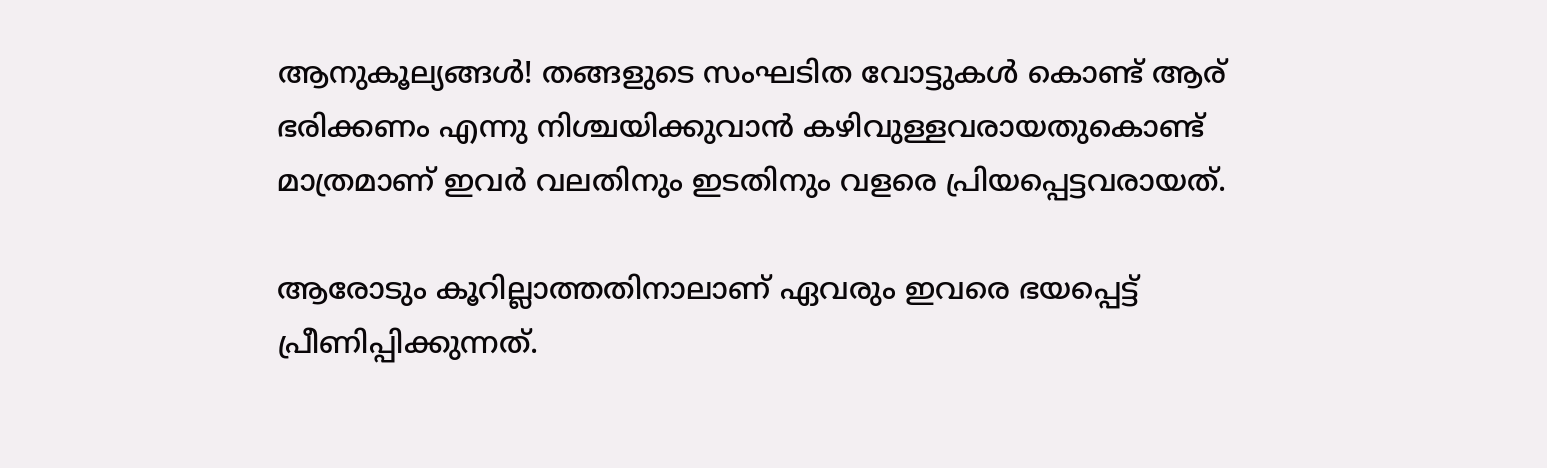ആനുകൂല്യങ്ങള്‍! തങ്ങളുടെ സംഘടിത വോട്ടുകള്‍ കൊണ്ട്‌ ആര്‌ ഭരിക്കണം എന്നു നിശ്ചയിക്കുവാന്‍ കഴിവുള്ളവരായതുകൊണ്ട്‌ മാത്രമാണ്‌ ഇവര്‍ വലതിനും ഇടതിനും വളരെ പ്രിയപ്പെട്ടവരായത്‌.

ആരോടും കൂറില്ലാത്തതിനാലാണ്‌ ഏവരും ഇവരെ ഭയപ്പെട്ട്‌ പ്രീണിപ്പിക്കുന്നത്‌.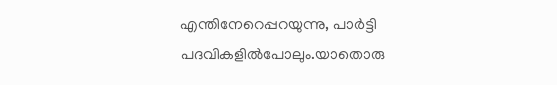എന്തിനേറെപ്പറയുന്നു, പാര്‍ട്ടി പദവികളില്‍പോലും.യാതൊരു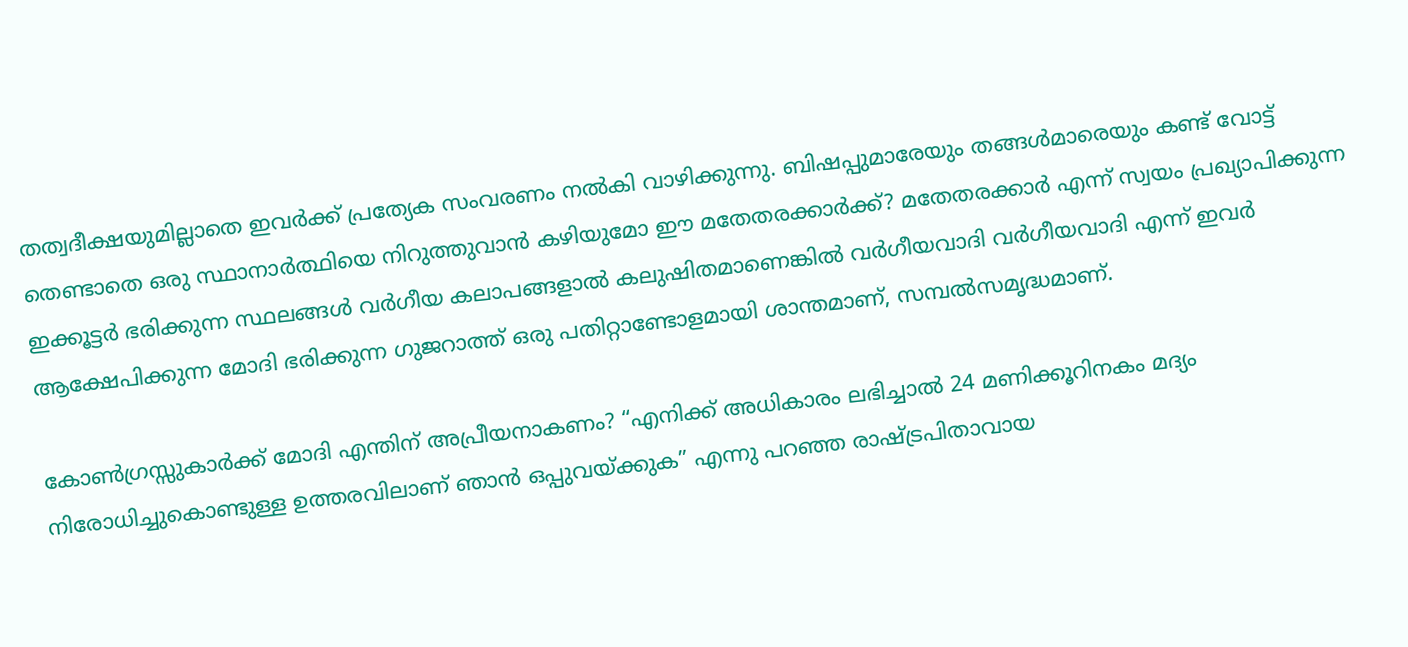തത്വദീക്ഷയുമില്ലാതെ ഇവര്‍ക്ക്‌ പ്രത്യേക സംവരണം നല്‍കി വാഴിക്കുന്നു. ബിഷപ്പുമാരേയും തങ്ങള്‍മാരെയും കണ്ട്‌ വോട്ട്‌ തെണ്ടാതെ ഒരു സ്ഥാനാര്‍ത്ഥിയെ നിറുത്തുവാന്‍ കഴിയുമോ ഈ മതേതരക്കാര്‍ക്ക്‌? മതേതരക്കാര്‍ എന്ന്‌ സ്വയം പ്രഖ്യാപിക്കുന്ന ഇക്കൂട്ടര്‍ ഭരിക്കുന്ന സ്ഥലങ്ങള്‍ വര്‍ഗീയ കലാപങ്ങളാല്‍ കലുഷിതമാണെങ്കില്‍ വര്‍ഗീയവാദി വര്‍ഗീയവാദി എന്ന്‌ ഇവര്‍ ആക്ഷേപിക്കുന്ന മോദി ഭരിക്കുന്ന ഗുജറാത്ത്‌ ഒരു പതിറ്റാണ്ടോളമായി ശാന്തമാണ്‌, സമ്പല്‍സമൃദ്ധമാണ്‌.

കോണ്‍ഗ്രസ്സുകാര്‍ക്ക്‌ മോദി എന്തിന്‌ അപ്രീയനാകണം? “എനിക്ക്‌ അധികാരം ലഭിച്ചാല്‍ 24 മണിക്കൂറിനകം മദ്യം നിരോധിച്ചുകൊണ്ടുള്ള ഉത്തരവിലാണ്‌ ഞാന്‍ ഒപ്പുവയ്‌ക്കുക” എന്നു പറഞ്ഞ രാഷ്‌ട്രപിതാവായ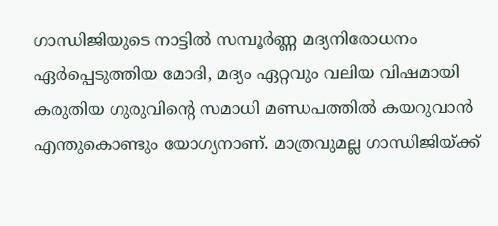ഗാന്ധിജിയുടെ നാട്ടില്‍ സമ്പൂര്‍ണ്ണ മദ്യനിരോധനം ഏര്‍പ്പെടുത്തിയ മോദി, മദ്യം ഏറ്റവും വലിയ വിഷമായി കരുതിയ ഗുരുവിന്റെ സമാധി മണ്ഡപത്തില്‍ കയറുവാന്‍ എന്തുകൊണ്ടും യോഗ്യനാണ്‌. മാത്രവുമല്ല ഗാന്ധിജിയ്‌ക്ക്‌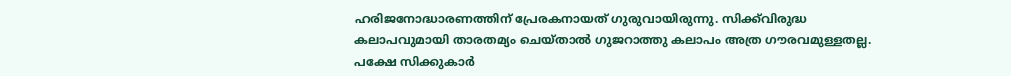ഹരിജനോദ്ധാരണത്തിന്‌ പ്രേരകനായത്‌ ഗുരുവായിരുന്നു. സിക്ക്‌വിരുദ്ധ കലാപവുമായി താരതമ്യം ചെയ്താല്‍ ഗുജറാത്തു കലാപം അത്ര ഗൗരവമുള്ളതല്ല. പക്ഷേ സിക്കുകാര്‍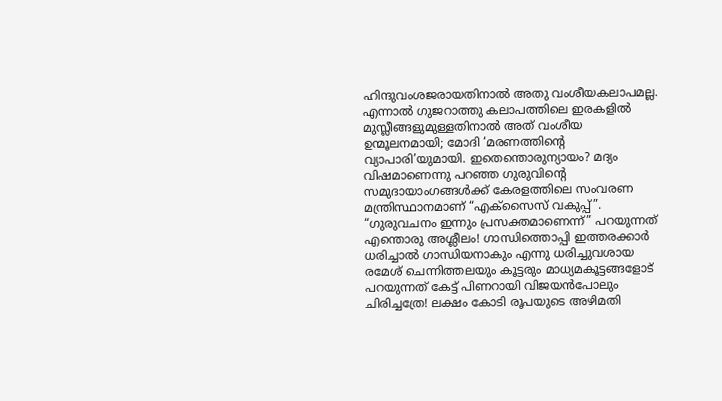ഹിന്ദുവംശജരായതിനാല്‍ അതു വംശീയകലാപമല്ല. എന്നാല്‍ ഗുജറാത്തു കലാപത്തിലെ ഇരകളില്‍ മുസ്ലീങ്ങളുമുള്ളതിനാല്‍ അത്‌ വംശീയ ഉന്മൂലനമായി; മോദി ‘മരണത്തിന്റെ വ്യാപാരി’യുമായി. ഇതെന്തൊരുന്യായം? മദ്യം വിഷമാണെന്നു പറഞ്ഞ ഗുരുവിന്റെ സമുദായാംഗങ്ങള്‍ക്ക്‌ കേരളത്തിലെ സംവരണ മന്ത്രിസ്ഥാനമാണ്‌ “എക്സൈസ്‌ വകുപ്പ്‌”. “ഗുരുവചനം ഇന്നും പ്രസക്തമാണെന്ന്‌” പറയുന്നത്‌ എന്തൊരു അശ്ലീലം! ഗാന്ധിത്തൊപ്പി ഇത്തരക്കാര്‍ ധരിച്ചാല്‍ ഗാന്ധിയനാകും എന്നു ധരിച്ചുവശായ രമേശ്‌ ചെന്നിത്തലയും കൂട്ടരും മാധ്യമകൂട്ടങ്ങളോട്‌ പറയുന്നത്‌ കേട്ട്‌ പിണറായി വിജയന്‍പോലും ചിരിച്ചത്രേ! ലക്ഷം കോടി രൂപയുടെ അഴിമതി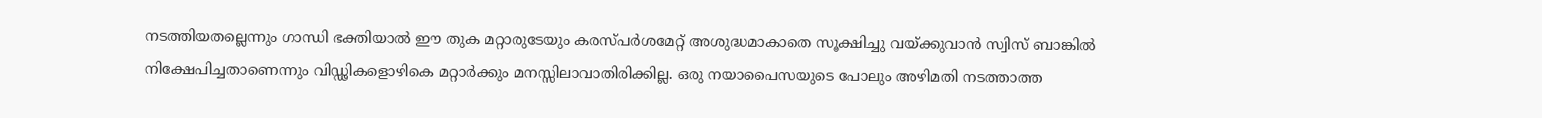നടത്തിയതല്ലെന്നും ഗാന്ധി ഭക്തിയാല്‍ ഈ തുക മറ്റാരുടേയും കരസ്പര്‍ശമേറ്റ്‌ അശുദ്ധമാകാതെ സൂക്ഷിച്ചു വയ്‌ക്കുവാന്‍ സ്വിസ്‌ ബാങ്കില്‍ നിക്ഷേപിച്ചതാണെന്നും വിഡ്ഢികളൊഴികെ മറ്റാര്‍ക്കും മനസ്സിലാവാതിരിക്കില്ല. ഒരു നയാപൈസയുടെ പോലും അഴിമതി നടത്താത്ത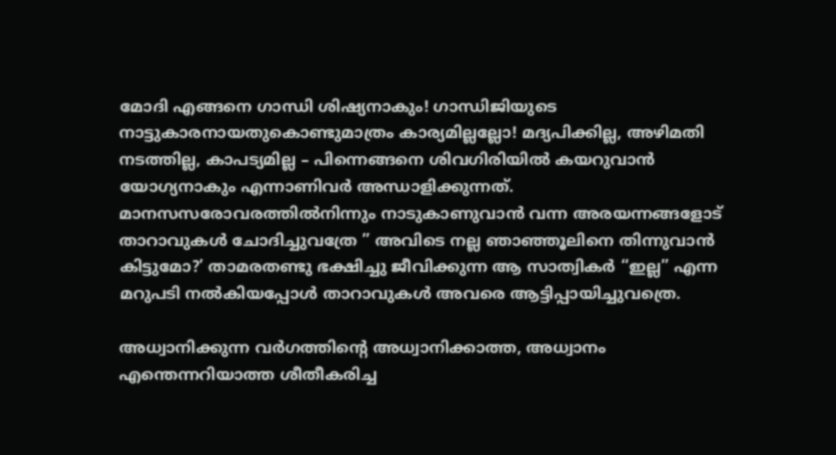മോദി എങ്ങനെ ഗാന്ധി ശിഷ്യനാകും! ഗാന്ധിജിയുടെ നാട്ടുകാരനായതുകൊണ്ടുമാത്രം കാര്യമില്ലല്ലോ! മദ്യപിക്കില്ല, അഴിമതി നടത്തില്ല, കാപട്യമില്ല – പിന്നെങ്ങനെ ശിവഗിരിയില്‍ കയറുവാന്‍ യോഗ്യനാകും എന്നാണിവര്‍ അന്ധാളിക്കുന്നത്‌. മാനസസരോവരത്തില്‍നിന്നും നാടുകാണുവാന്‍ വന്ന അരയന്നങ്ങളോട്‌ താറാവുകള്‍ ചോദിച്ചുവത്രേ ” അവിടെ നല്ല ഞാഞ്ഞൂലിനെ തിന്നുവാന്‍ കിട്ടുമോ?’ താമരതണ്ടു ഭക്ഷിച്ചു ജീവിക്കുന്ന ആ സാത്വികര്‍ “ഇല്ല” എന്ന മറുപടി നല്‍കിയപ്പോള്‍ താറാവുകള്‍ അവരെ ആട്ടിപ്പായിച്ചുവത്രെ.

അധ്വാനിക്കുന്ന വര്‍ഗത്തിന്റെ അധ്വാനിക്കാത്ത, അധ്വാനം എന്തെന്നറിയാത്ത ശീതീകരിച്ച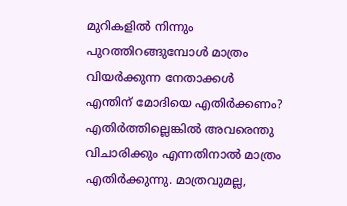മുറികളില്‍ നിന്നും പുറത്തിറങ്ങുമ്പോള്‍ മാത്രം വിയര്‍ക്കുന്ന നേതാക്കള്‍ എന്തിന്‌ മോദിയെ എതിര്‍ക്കണം? എതിര്‍ത്തില്ലെങ്കില്‍ അവരെന്തു വിചാരിക്കും എന്നതിനാല്‍ മാത്രം എതിര്‍ക്കുന്നു. മാത്രവുമല്ല,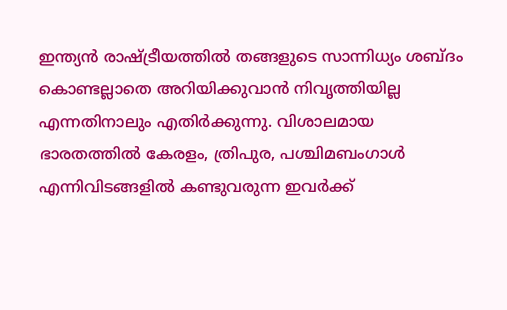ഇന്ത്യന്‍ രാഷ്‌ട്രീയത്തില്‍ തങ്ങളുടെ സാന്നിധ്യം ശബ്ദം കൊണ്ടല്ലാതെ അറിയിക്കുവാന്‍ നിവൃത്തിയില്ല എന്നതിനാലും എതിര്‍ക്കുന്നു. വിശാലമായ ഭാരതത്തില്‍ കേരളം, ത്രിപുര, പശ്ചിമബംഗാള്‍ എന്നിവിടങ്ങളില്‍ കണ്ടുവരുന്ന ഇവര്‍ക്ക്‌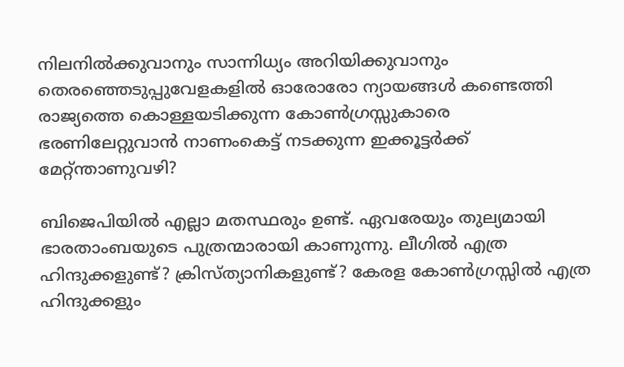നിലനില്‍ക്കുവാനും സാന്നിധ്യം അറിയിക്കുവാനും തെരഞ്ഞെടുപ്പുവേളകളില്‍ ഓരോരോ ന്യായങ്ങള്‍ കണ്ടെത്തി രാജ്യത്തെ കൊള്ളയടിക്കുന്ന കോണ്‍ഗ്രസ്സുകാരെ ഭരണിലേറ്റുവാന്‍ നാണംകെട്ട്‌ നടക്കുന്ന ഇക്കൂട്ടര്‍ക്ക്‌ മേറ്റ്ന്താണുവഴി?

ബിജെപിയില്‍ എല്ലാ മതസ്ഥരും ഉണ്ട്‌. ഏവരേയും തുല്യമായി ഭാരതാംബയുടെ പുത്രന്മാരായി കാണുന്നു. ലീഗില്‍ എത്ര ഹിന്ദുക്കളുണ്ട്‌? ക്രിസ്ത്യാനികളുണ്ട്‌? കേരള കോണ്‍ഗ്രസ്സില്‍ എത്ര ഹിന്ദുക്കളും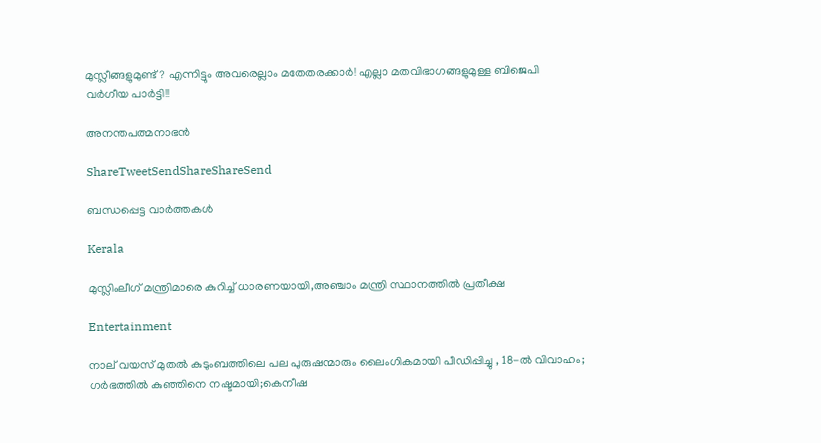മുസ്ലീങ്ങളുമുണ്ട്‌? എന്നിട്ടും അവരെല്ലാം മതേതരക്കാര്‍! എല്ലാ മതവിഭാഗങ്ങളുമുള്ള ബിജെപി വര്‍ഗീയ പാര്‍ട്ടി!!

അനന്തപത്മനാഭന്‍

ShareTweetSendShareShareSend

ബന്ധപ്പെട്ട വാര്‍ത്തകള്‍

Kerala

മുസ്ലിംലീഗ് മന്ത്രിമാരെ കുറിച്ച് ധാരണയായി,അഞ്ചാം മന്ത്രി സ്ഥാനത്തില്‍ പ്രതീക്ഷ

Entertainment

നാല് വയസ് മുതല്‍ കുടുംബത്തിലെ പല പുരുഷന്മാരും ലൈംഗികമായി പീഡിപ്പിച്ചു , 18-ല്‍ വിവാഹം; ഗര്‍ഭത്തില്‍ കുഞ്ഞിനെ നഷ്ടമായി;കെനീഷ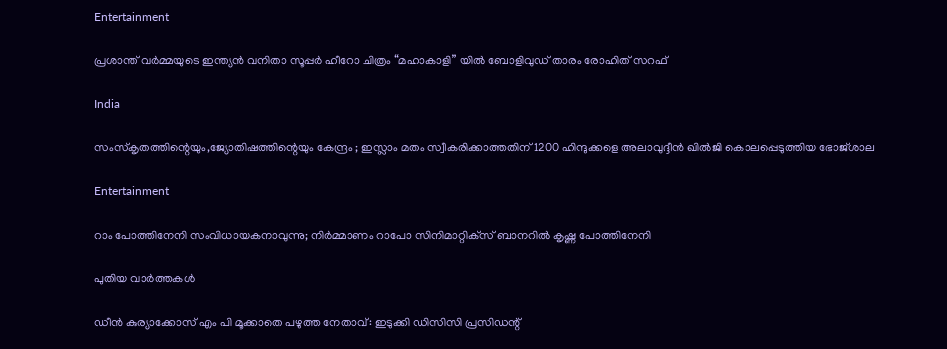Entertainment

പ്രശാന്ത് വർമ്മയുടെ ഇന്ത്യൻ വനിതാ സൂപ്പർ ഹീറോ ചിത്രം “മഹാകാളി” യിൽ ബോളിവുഡ് താരം രോഹിത് സറഫ്

India

സംസ്‌കൃതത്തിന്റെയും,ജ്യോതിഷത്തിന്റെയും കേന്ദ്രം ; ഇസ്ലാം മതം സ്വീകരിക്കാത്തതിന് 1200 ഹിന്ദുക്കളെ അലാവുദ്ദീൻ ഖിൽജി കൊലപ്പെടുത്തിയ ഭോജ്ശാല

Entertainment

റാം പോത്തിനേനി സംവിധായകനാവുന്നു; നിർമ്മാണം റാപോ സിനിമാറ്റിക്‌സ് ബാനറിൽ കൃഷ്ണ പോത്തിനേനി

പുതിയ വാര്‍ത്തകള്‍

ഡീന്‍ കുര്യാക്കോസ് എം പി മൂക്കാതെ പഴുത്ത നേതാവ്: ഇടുക്കി ഡിസിസി പ്രസിഡന്റ്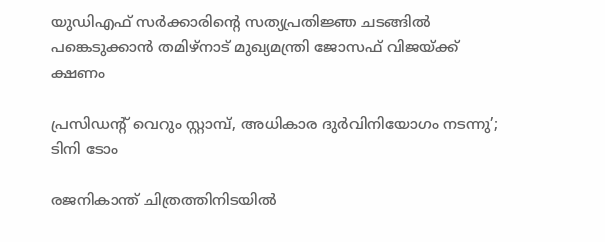യുഡിഎഫ് സര്‍ക്കാരിന്റെ സത്യപ്രതിജ്ഞ ചടങ്ങില്‍ പങ്കെടുക്കാന്‍ തമിഴ്‌നാട് മുഖ്യമന്ത്രി ജോസഫ് വിജയ്‌ക്ക് ക്ഷണം

പ്രസിഡന്റ് വെറും സ്റ്റാമ്പ്, അധികാര ദുര്‍വിനിയോഗം നടന്നു’; ടിനി ടോം

രജനികാന്ത് ചിത്രത്തിനിടയിൽ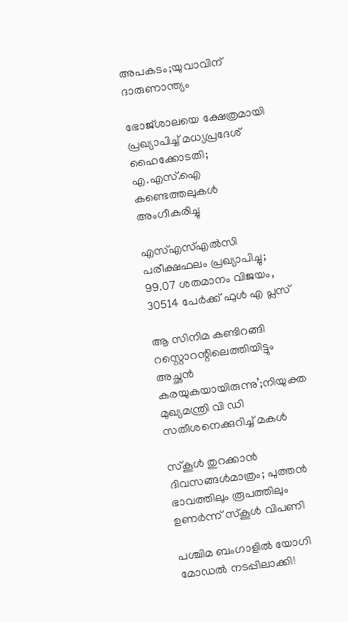അപകടം;യുവാവിന് ദാരുണാന്ത്യം

ഭോജ്ശാലയെ ക്ഷേത്രമായി പ്രഖ്യാപിച്ച് മധ്യപ്രദേശ് ഹൈക്കോടതി; എ.എസ്.ഐ കണ്ടെത്തലുകൾ അംഗീകരിച്ചു

എസ്എസ്എൽസി പരീക്ഷഫലം പ്രഖ്യാപിച്ചു; 99.07 ശതമാനം വിജയം, 30514 പേർക്ക് ഫുൾ എ പ്ലസ്

ആ സിനിമ കണ്ടിറങ്ങി റസ്റ്റൊറന്റിലെത്തിയിട്ടും അച്ഛൻ കരയുകയായിരുന്നു’;നിയുക്ത മുഖ്യമന്ത്രി വി ഡി സതീശനെക്കുറിച്ച് മകൾ

സ്‌കൂള്‍ തുറക്കാന്‍ ദിവസങ്ങള്‍മാത്രം; പുത്തന്‍ ഭാവത്തിലും രൂപത്തിലും ഉണര്‍ന്ന് സ്‌കൂള്‍ വിപണി

പശ്ചിമ ബംഗാളിൽ യോഗി മോഡൽ നടപ്പിലാക്കി!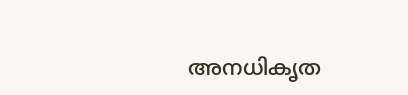അനധികൃത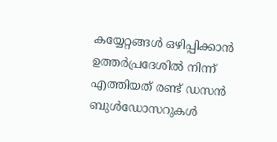കയ്യേറ്റങ്ങൾ ഒഴിപ്പിക്കാൻ ഉത്തർപ്രദേശിൽ നിന്ന് എത്തിയത് രണ്ട് ഡസൻ ബുൾഡോസറുകൾ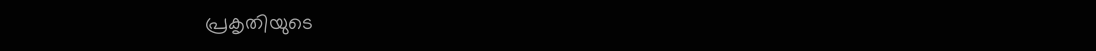പ്രകൃതിയുടെ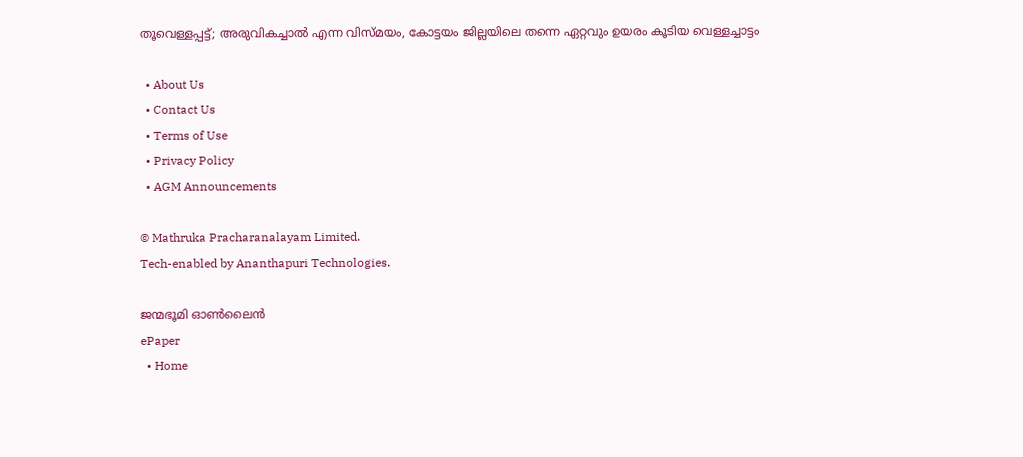തൂവെള്ളപ്പട്ട്; അരുവികച്ചാല്‍ എന്ന വിസ്മയം, കോട്ടയം ജില്ലയിലെ തന്നെ ഏറ്റവും ഉയരം കൂടിയ വെള്ളച്ചാട്ടം

  • About Us
  • Contact Us
  • Terms of Use
  • Privacy Policy
  • AGM Announcements

© Mathruka Pracharanalayam Limited.
Tech-enabled by Ananthapuri Technologies.

ജന്മഭൂമി ഓണ്‍ലൈന്‍
ePaper
  • Home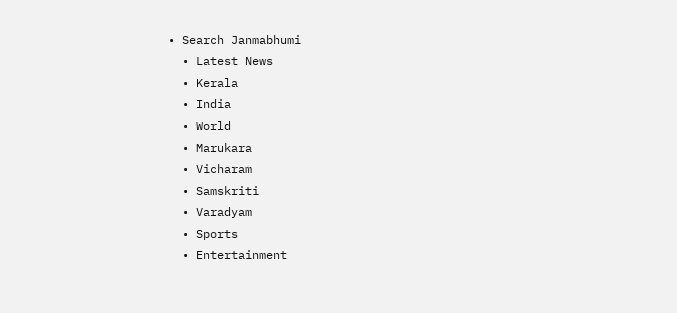• Search Janmabhumi
  • Latest News
  • Kerala
  • India
  • World
  • Marukara
  • Vicharam
  • Samskriti
  • Varadyam
  • Sports
  • Entertainment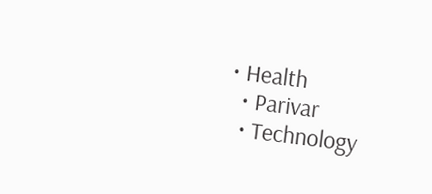• Health
  • Parivar
  • Technology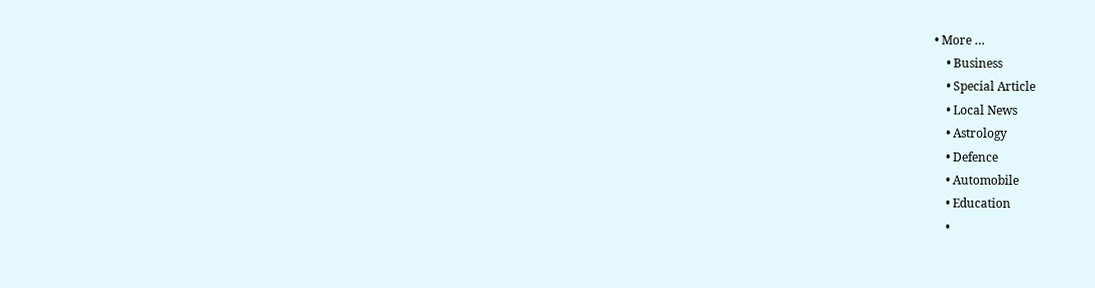• More …
    • Business
    • Special Article
    • Local News
    • Astrology
    • Defence
    • Automobile
    • Education
    •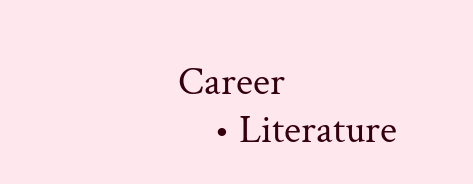Career
    • Literature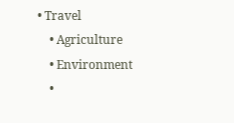• Travel
    • Agriculture
    • Environment
    •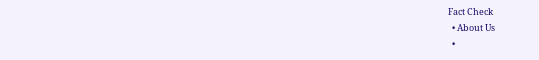Fact Check
  • About Us
  •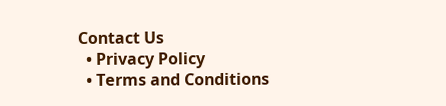Contact Us
  • Privacy Policy
  • Terms and Conditions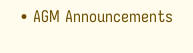• AGM Announcements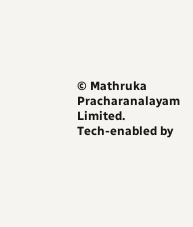© Mathruka Pracharanalayam Limited.
Tech-enabled by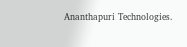Ananthapuri Technologies.